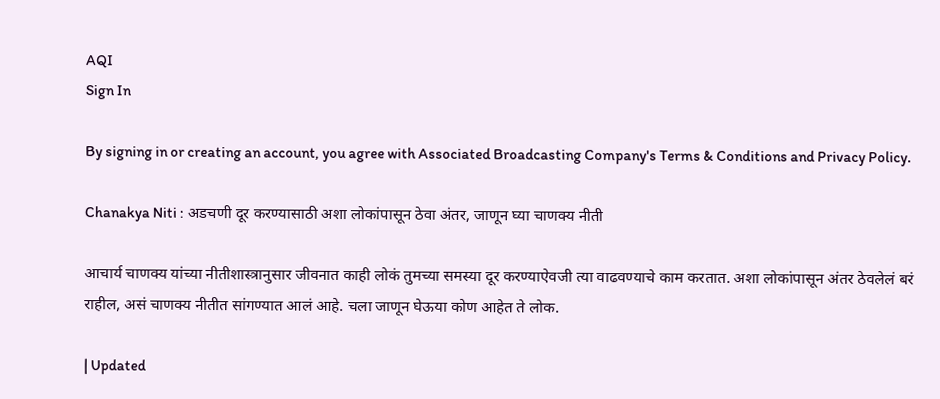AQI
Sign In

By signing in or creating an account, you agree with Associated Broadcasting Company's Terms & Conditions and Privacy Policy.

Chanakya Niti : अडचणी दूर करण्यासाठी अशा लोकांपासून ठेवा अंतर, जाणून घ्या चाणक्य नीती

आचार्य चाणक्य यांच्या नीतीशास्त्रानुसार जीवनात काही लोकं तुमच्या समस्या दूर करण्याऐवजी त्या वाढवण्याचे काम करतात. अशा लोकांपासून अंतर ठेवलेलं बरं राहील, असं चाणक्य नीतीत सांगण्यात आलं आहे. चला जाणून घेऊया कोण आहेत ते लोक.

| Updated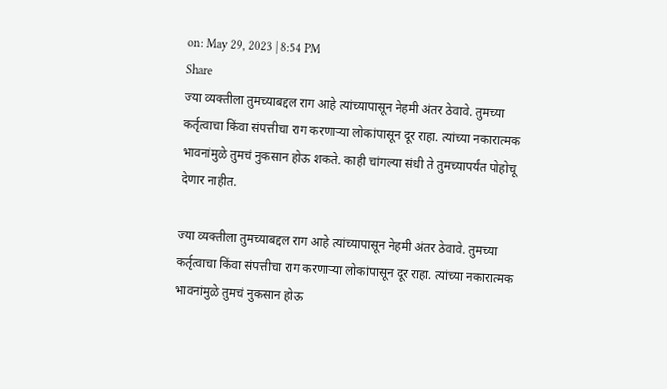on: May 29, 2023 | 8:54 PM
Share
ज्या व्यक्तीला तुमच्याबद्दल राग आहे त्यांच्यापासून नेहमी अंतर ठेवावे. तुमच्या कर्तृत्वाचा किंवा संपत्तीचा राग करणाऱ्या लोकांपासून दूर राहा. त्यांच्या नकारात्मक भावनांमुळे तुमचं नुकसान होऊ शकते. काही चांगल्या संधी ते तुमच्यापर्यंत पोहोचू देणार नाहीत.

ज्या व्यक्तीला तुमच्याबद्दल राग आहे त्यांच्यापासून नेहमी अंतर ठेवावे. तुमच्या कर्तृत्वाचा किंवा संपत्तीचा राग करणाऱ्या लोकांपासून दूर राहा. त्यांच्या नकारात्मक भावनांमुळे तुमचं नुकसान होऊ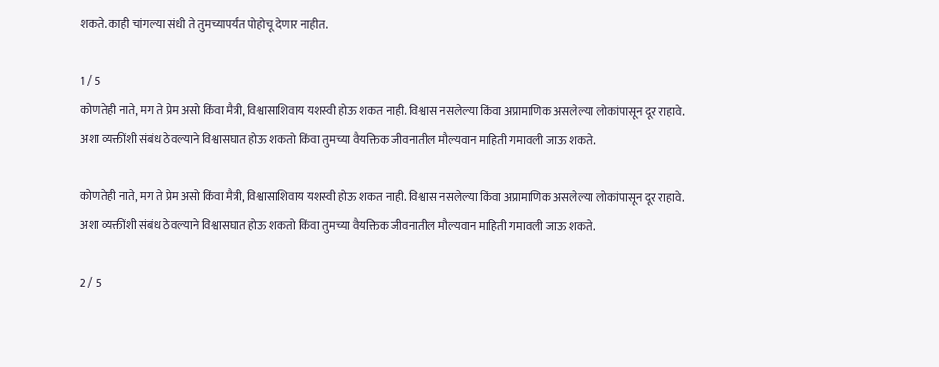शकते. काही चांगल्या संधी ते तुमच्यापर्यंत पोहोचू देणार नाहीत.

1 / 5
कोणतेही नाते, मग ते प्रेम असो किंवा मैत्री, विश्वासाशिवाय यशस्वी होऊ शकत नाही. विश्वास नसलेल्या किंवा अप्रामाणिक असलेल्या लोकांपासून दूर राहावे. अशा व्यक्तींशी संबंध ठेवल्याने विश्वासघात होऊ शकतो किंवा तुमच्या वैयक्तिक जीवनातील मौल्यवान माहिती गमावली जाऊ शकते.

कोणतेही नाते, मग ते प्रेम असो किंवा मैत्री, विश्वासाशिवाय यशस्वी होऊ शकत नाही. विश्वास नसलेल्या किंवा अप्रामाणिक असलेल्या लोकांपासून दूर राहावे. अशा व्यक्तींशी संबंध ठेवल्याने विश्वासघात होऊ शकतो किंवा तुमच्या वैयक्तिक जीवनातील मौल्यवान माहिती गमावली जाऊ शकते.

2 / 5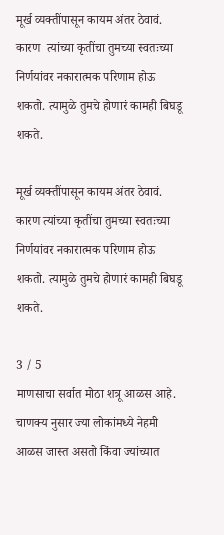मूर्ख व्यक्तींपासून कायम अंतर ठेवावं. कारण  त्यांच्या कृतींचा तुमच्या स्वतःच्या निर्णयांवर नकारात्मक परिणाम होऊ शकतो. त्यामुळे तुमचे होणारं कामही बिघडू शकते.

मूर्ख व्यक्तींपासून कायम अंतर ठेवावं. कारण त्यांच्या कृतींचा तुमच्या स्वतःच्या निर्णयांवर नकारात्मक परिणाम होऊ शकतो. त्यामुळे तुमचे होणारं कामही बिघडू शकते.

3 / 5
माणसाचा सर्वात मोठा शत्रू आळस आहे. चाणक्य नुसार ज्या लोकांमध्ये नेहमी आळस जास्त असतो किंवा ज्यांच्यात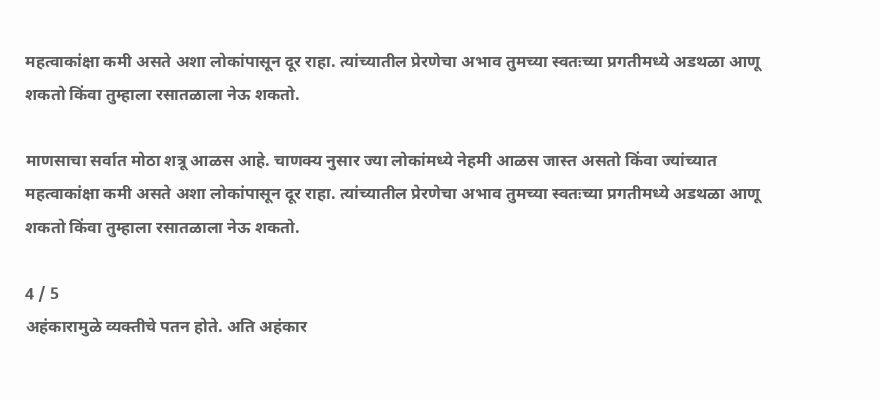महत्वाकांक्षा कमी असते अशा लोकांपासून दूर राहा. त्यांच्यातील प्रेरणेचा अभाव तुमच्या स्वतःच्या प्रगतीमध्ये अडथळा आणू शकतो किंवा तुम्हाला रसातळाला नेऊ शकतो.

माणसाचा सर्वात मोठा शत्रू आळस आहे. चाणक्य नुसार ज्या लोकांमध्ये नेहमी आळस जास्त असतो किंवा ज्यांच्यात महत्वाकांक्षा कमी असते अशा लोकांपासून दूर राहा. त्यांच्यातील प्रेरणेचा अभाव तुमच्या स्वतःच्या प्रगतीमध्ये अडथळा आणू शकतो किंवा तुम्हाला रसातळाला नेऊ शकतो.

4 / 5
अहंकारामुळे व्यक्तीचे पतन होते. अति अहंकार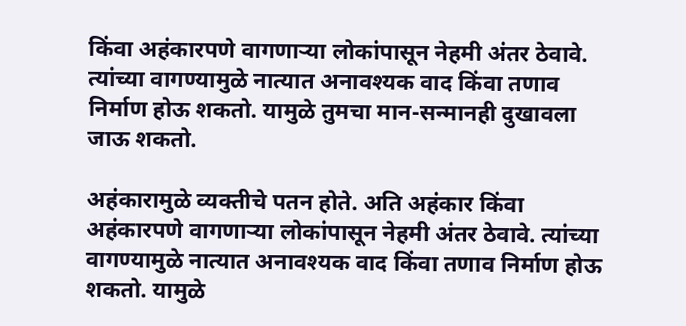किंवा अहंकारपणे वागणाऱ्या लोकांपासून नेहमी अंतर ठेवावे. त्यांच्या वागण्यामुळे नात्यात अनावश्यक वाद किंवा तणाव निर्माण होऊ शकतो. यामुळे तुमचा मान-सन्मानही दुखावला जाऊ शकतो.

अहंकारामुळे व्यक्तीचे पतन होते. अति अहंकार किंवा अहंकारपणे वागणाऱ्या लोकांपासून नेहमी अंतर ठेवावे. त्यांच्या वागण्यामुळे नात्यात अनावश्यक वाद किंवा तणाव निर्माण होऊ शकतो. यामुळे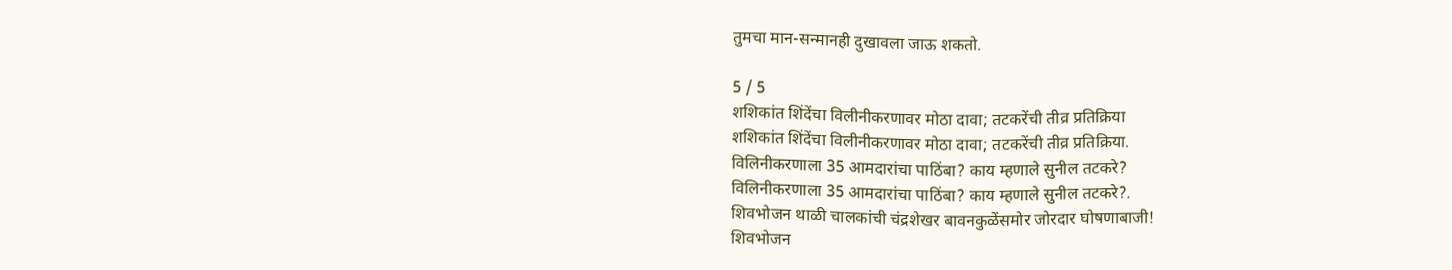तुमचा मान-सन्मानही दुखावला जाऊ शकतो.

5 / 5
शशिकांत शिंदेंचा विलीनीकरणावर मोठा दावा; तटकरेंची तीव्र प्रतिक्रिया
शशिकांत शिंदेंचा विलीनीकरणावर मोठा दावा; तटकरेंची तीव्र प्रतिक्रिया.
विलिनीकरणाला 35 आमदारांचा पाठिंबा? काय म्हणाले सुनील तटकरे?
विलिनीकरणाला 35 आमदारांचा पाठिंबा? काय म्हणाले सुनील तटकरे?.
शिवभोजन थाळी चालकांची चंद्रशेखर बावनकुळेंसमोर जोरदार घोषणाबाजी!
शिवभोजन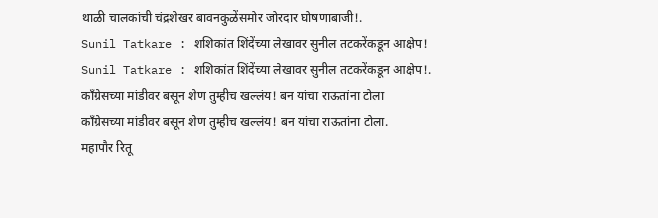थाळी चालकांची चंद्रशेखर बावनकुळेंसमोर जोरदार घोषणाबाजी!.
Sunil Tatkare : शशिकांत शिंदेंच्या लेखावर सुनील तटकरेंकडून आक्षेप!
Sunil Tatkare : शशिकांत शिंदेंच्या लेखावर सुनील तटकरेंकडून आक्षेप!.
काँग्रेसच्या मांडीवर बसून शेण तुम्हीच खल्लंय! बन यांचा राऊतांना टोला
काँग्रेसच्या मांडीवर बसून शेण तुम्हीच खल्लंय! बन यांचा राऊतांना टोला.
महापौर रितू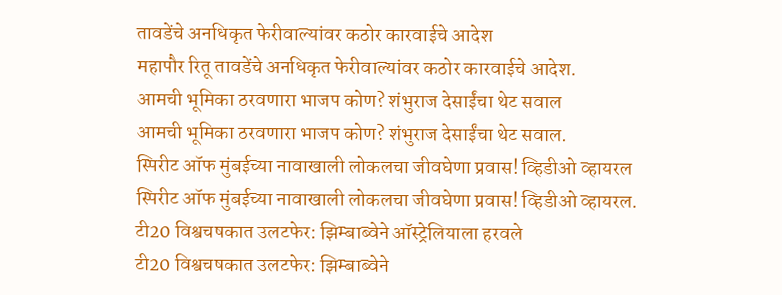तावडेंचे अनधिकृत फेरीवाल्यांवर कठोर कारवाईचे आदेश
महापौर रितू तावडेंचे अनधिकृत फेरीवाल्यांवर कठोर कारवाईचे आदेश.
आमची भूमिका ठरवणारा भाजप कोण? शंभुराज देसाईंचा थेट सवाल
आमची भूमिका ठरवणारा भाजप कोण? शंभुराज देसाईंचा थेट सवाल.
स्पिरीट ऑफ मुंबईच्या नावाखाली लोकलचा जीवघेणा प्रवास! व्हिडीओ व्हायरल
स्पिरीट ऑफ मुंबईच्या नावाखाली लोकलचा जीवघेणा प्रवास! व्हिडीओ व्हायरल.
टी20 विश्वचषकात उलटफेर: झिम्बाब्वेने ऑस्ट्रेलियाला हरवले
टी20 विश्वचषकात उलटफेर: झिम्बाब्वेने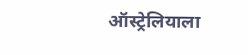ऑस्ट्रेलियाला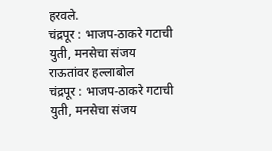हरवले.
चंद्रपूर : भाजप-ठाकरे गटाची युती, मनसेचा संजय राऊतांवर हल्लाबोल
चंद्रपूर : भाजप-ठाकरे गटाची युती, मनसेचा संजय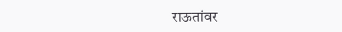राऊतांवर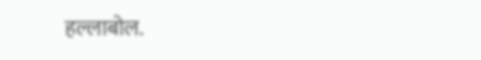हल्लाबोल.